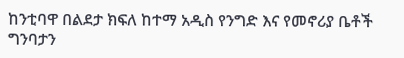ከንቲባዋ በልደታ ክፍለ ከተማ አዲስ የንግድ እና የመኖሪያ ቤቶች ግንባታን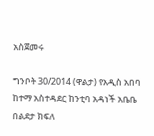አስጀመሩ

ግንቦት 30/2014 (ዋልታ) የአዲስ አበባ ከተማ አስተዳደር ከንቲባ አዳነች አቤቤ በልደታ ክፍለ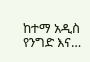ከተማ አዲስ የንግድ እና…